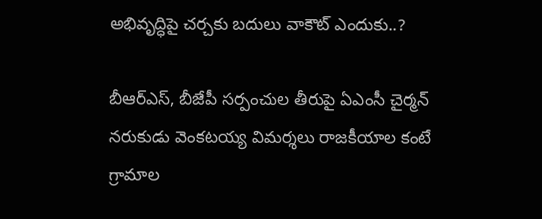అభివృద్ధిపై చర్చకు బదులు వాకౌట్ ఎందుకు..?

బీఆర్ఎస్, బీజేపీ సర్పంచుల తీరుపై ఏఎంసీ చైర్మన్ నరుకుడు వెంకటయ్య విమర్శలు రాజకీయాల కంటే గ్రామాల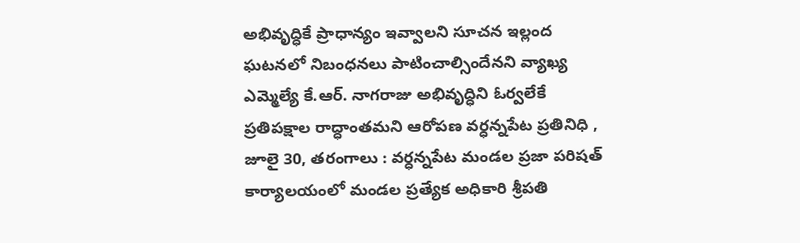అభివృద్ధికే ప్రాధాన్యం ఇవ్వాలని సూచన ఇల్లంద ఘటనలో నిబంధనలు పాటించాల్సిందేనని వ్యాఖ్య ఎమ్మెల్యే కే.ఆర్. నాగరాజు అభివృద్ధిని ఓర్వలేకే ప్రతిపక్షాల రాద్ధాంతమని ఆరోపణ వర్ధన్నపేట ప్రతినిధి , జూలై 30, తరంగాలు : వర్ధన్నపేట మండల ప్రజా పరిషత్ కార్యాలయంలో మండల ప్రత్యేక అధికారి శ్రీపతి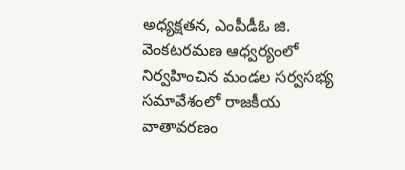అధ్యక్షతన, ఎంపీడీఓ జి. వెంకటరమణ ఆధ్వర్యంలో నిర్వహించిన మండల సర్వసభ్య సమావేశంలో రాజకీయ వాతావరణం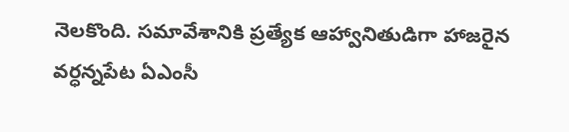నెలకొంది. సమావేశానికి ప్రత్యేక ఆహ్వానితుడిగా హాజరైన వర్ధన్నపేట ఏఎంసీ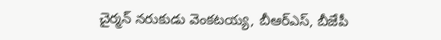చైర్మన్ నరుకుడు వెంకటయ్య, బీఆర్ఎస్, బీజేపీ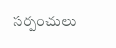సర్పంచులు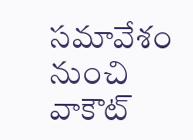సమావేశం నుంచి వాకౌట్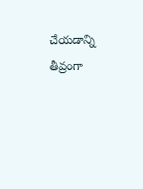చేయడాన్ని తీవ్రంగా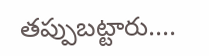తప్పుబట్టారు....